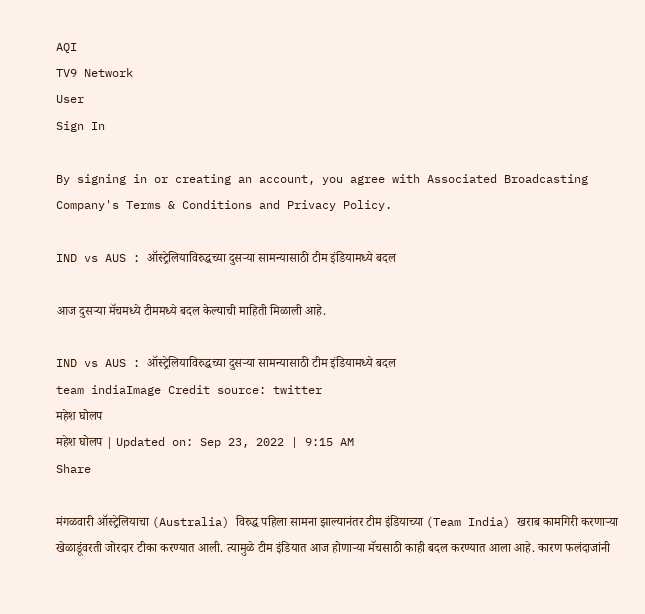AQI
TV9 Network
User
Sign In

By signing in or creating an account, you agree with Associated Broadcasting Company's Terms & Conditions and Privacy Policy.

IND vs AUS : ऑस्ट्रेलियाविरुद्धच्या दुसऱ्या सामन्यासाठी टीम इंडियामध्ये बदल

आज दुसऱ्या मॅचमध्ये टीममध्ये बदल केल्याची माहिती मिळाली आहे.

IND vs AUS : ऑस्ट्रेलियाविरुद्धच्या दुसऱ्या सामन्यासाठी टीम इंडियामध्ये बदल
team indiaImage Credit source: twitter
महेश घोलप
महेश घोलप | Updated on: Sep 23, 2022 | 9:15 AM
Share

मंगळवारी ऑस्ट्रेलियाचा (Australia) विरुद्ध पहिला सामना झाल्यानंतर टीम इंडियाच्या (Team India) खराब कामगिरी करणाऱ्या खेळाडूंवरती जोरदार टीका करण्यात आली. त्यामुळे टीम इंडियात आज होणाऱ्या मॅचसाठी काही बदल करण्यात आला आहे. कारण फलंदाजांनी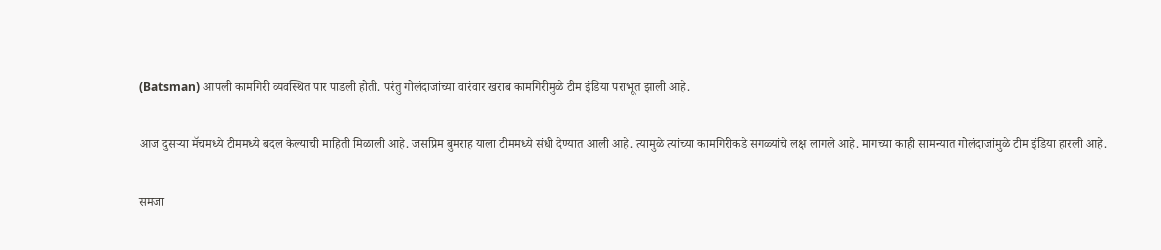(Batsman) आपली कामगिरी व्यवस्थित पार पाडली होती. परंतु गोलंदाजांच्या वारंवार खराब कामगिरीमुळे टीम इंडिया पराभूत झाली आहे.

आज दुसऱ्या मॅचमध्ये टीममध्ये बदल केल्याची माहिती मिळाली आहे. जसप्रिम बुमराह याला टीममध्ये संधी देण्यात आली आहे. त्यामुळे त्यांच्या कामगिरीकडे सगळ्यांचे लक्ष लागले आहे. मागच्या काही सामन्यात गोलंदाजांमुळे टीम इंडिया हारली आहे.

समजा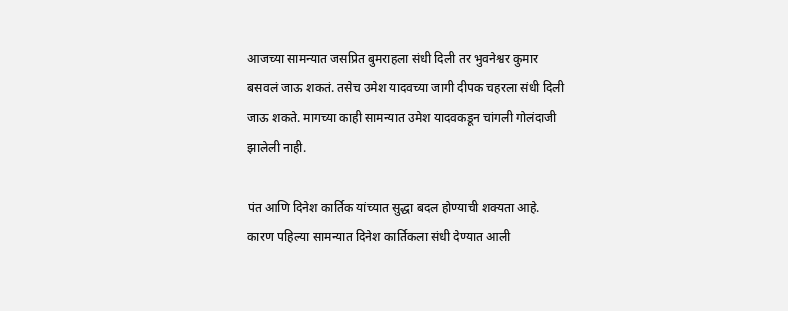आजच्या सामन्यात जसप्रित बुमराहला संधी दिली तर भुवनेश्वर कुमार बसवलं जाऊ शकतं. तसेच उमेश यादवच्या जागी दीपक चहरला संधी दिली जाऊ शकते. मागच्या काही सामन्यात उमेश यादवकडून चांगली गोलंदाजी झालेली नाही.

पंत आणि दिनेश कार्तिक यांच्यात सुद्धा बदल होण्याची शक्यता आहे. कारण पहिल्या सामन्यात दिनेश कार्तिकला संधी देण्यात आली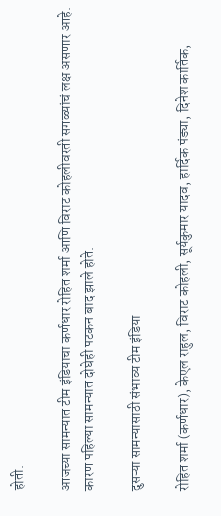होती.

आजच्या सामन्यात टीम इंडियाचा कर्णधार रोहित शर्मा आणि विराट कोहलीवरती सगळ्यांचं लक्ष असणार आहे. कारण पहिल्या सामन्यात दोघेही पटकन बाद झाले होते.

दुसऱ्या सामन्यासाठी संभाव्य टीम इंडिया

रोहित शर्मा (कर्णधार), केएल राहुल, विराट कोहली, सूर्यकुमार यादव, हार्दिक पंड्या, दिनेश कार्तिक,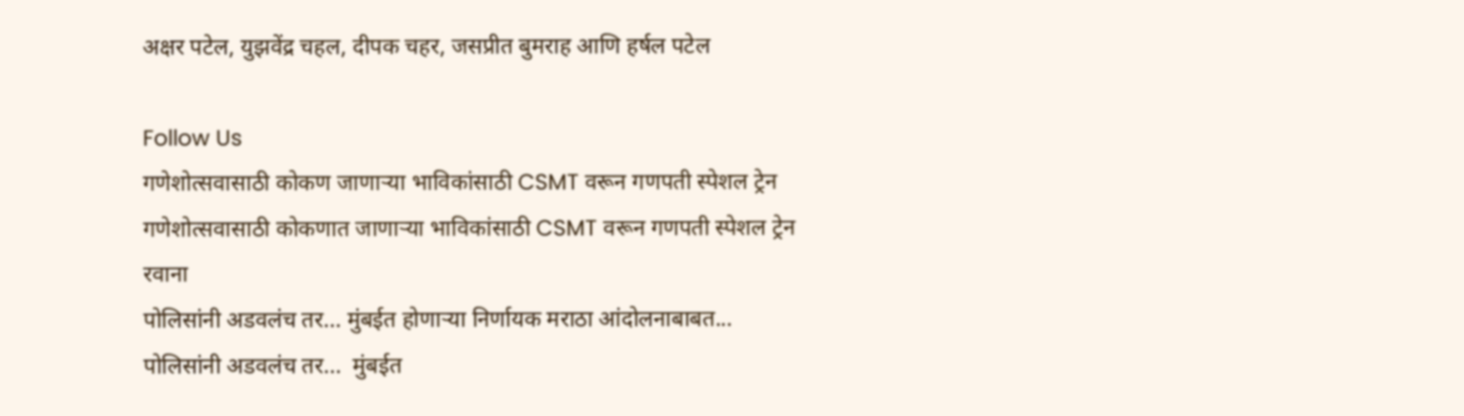अक्षर पटेल, युझवेंद्र चहल, दीपक चहर, जसप्रीत बुमराह आणि हर्षल पटेल

Follow Us
गणेशोत्सवासाठी कोकण जाणाऱ्या भाविकांसाठी CSMT वरून गणपती स्पेशल ट्रेन
गणेशोत्सवासाठी कोकणात जाणाऱ्या भाविकांसाठी CSMT वरून गणपती स्पेशल ट्रेन रवाना
पोलिसांनी अडवलंच तर... मुंबईत होणाऱ्या निर्णायक मराठा आंदोलनाबाबत...
पोलिसांनी अडवलंच तर...  मुंबईत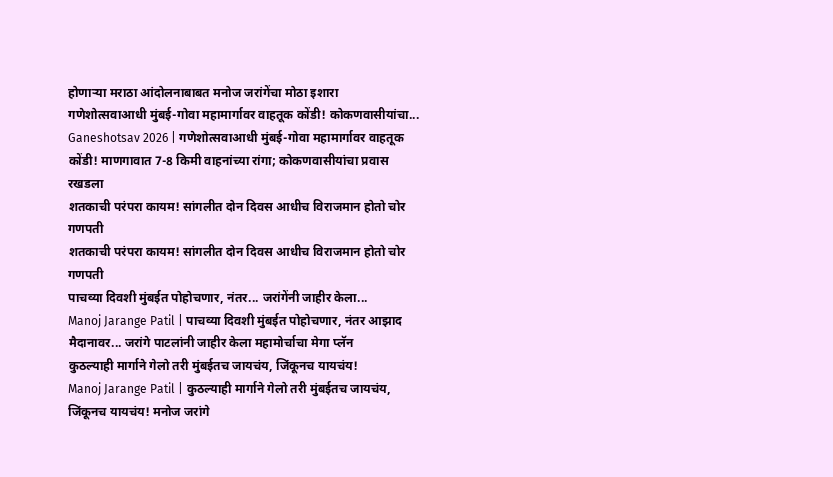होणाऱ्या मराठा आंदोलनाबाबत मनोज जरांगेंचा मोठा इशारा
गणेशोत्सवाआधी मुंबई-गोवा महामार्गावर वाहतूक कोंडी! कोकणवासीयांचा...
Ganeshotsav 2026 | गणेशोत्सवाआधी मुंबई-गोवा महामार्गावर वाहतूक कोंडी! माणगावात 7-8 किमी वाहनांच्या रांगा; कोकणवासीयांचा प्रवास रखडला
शतकाची परंपरा कायम! सांगलीत दोन दिवस आधीच विराजमान होतो चोर गणपती
शतकाची परंपरा कायम! सांगलीत दोन दिवस आधीच विराजमान होतो चोर गणपती
पाचव्या दिवशी मुंबईत पोहोचणार, नंतर... जरांगेंनी जाहीर केला...
Manoj Jarange Patil | पाचव्या दिवशी मुंबईत पोहोचणार, नंतर आझाद मैदानावर... जरांगे पाटलांनी जाहीर केला महामोर्चाचा मेगा प्लॅन
कुठल्याही मार्गाने गेलो तरी मुंबईतच जायचंय, जिंकूनच यायचंय!
Manoj Jarange Patil | कुठल्याही मार्गाने गेलो तरी मुंबईतच जायचंय, जिंकूनच यायचंय! मनोज जरांगे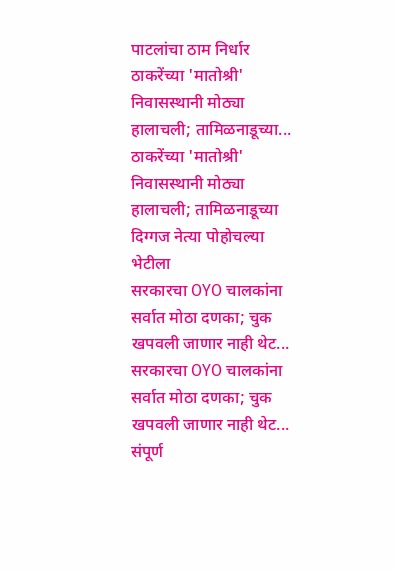पाटलांचा ठाम निर्धार
ठाकरेंच्या 'मातोश्री' निवासस्थानी मोठ्या हालाचली; तामिळनाडूच्या...
ठाकरेंच्या 'मातोश्री' निवासस्थानी मोठ्या हालाचली; तामिळनाडूच्या दिग्गज नेत्या पोहोचल्या भेटीला
सरकारचा OYO चालकांना सर्वात मोठा दणका; चुक खपवली जाणार नाही थेट...
सरकारचा OYO चालकांना सर्वात मोठा दणका; चुक खपवली जाणार नाही थेट... संपूर्ण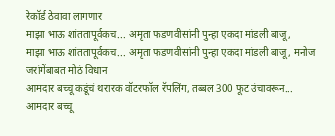रेकॉर्ड ठेवावा लागणार
माझा भाऊ शांततापूर्वकच... अमृता फडणवीसांनी पुन्हा एकदा मांडली बाजू,
माझा भाऊ शांततापूर्वकच... अमृता फडणवीसांनी पुन्हा एकदा मांडली बाजू, मनोज जरांगेंबाबत मोठं विधान
आमदार बच्चू कडूंचं थरारक वॉटरफॉल रॅपलिंग, तब्बल 300 फूट उंचावरून...
आमदार बच्चू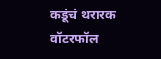कडूंचं थरारक वॉटरफॉल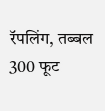रॅपलिंग, तब्बल 300 फूट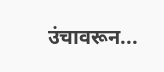उंचावरून...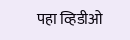पहा व्हिडीओ